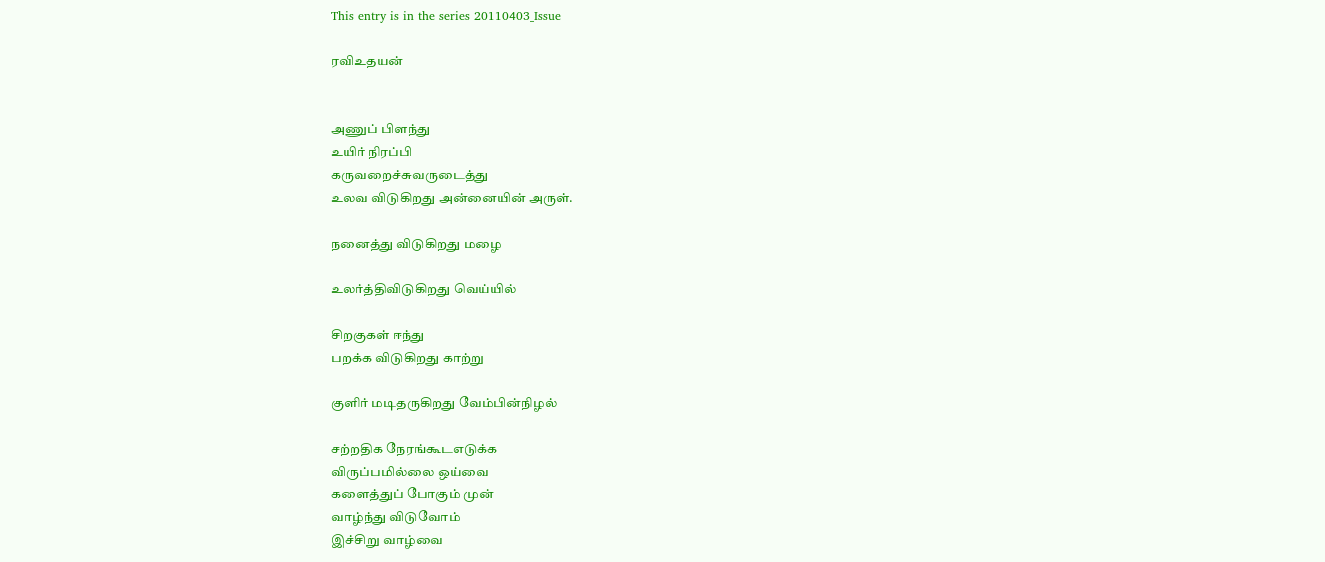This entry is in the series 20110403_Issue

ரவிஉதயன்


அணுப் பிளந்து
உயிர் நிரப்பி
கருவறைச்சுவருடைத்து
உலவ விடுகிறது அன்னையின் அருள்.

நனைத்து விடுகிறது மழை

உலர்த்திவிடுகிறது வெய்யில்

சிறகுகள் ஈந்து
பறக்க விடுகிறது காற்று

குளிர் மடிதருகிறது வேம்பின்நிழல்

சற்றதிக நேரங்கூடஎடுக்க
விருப்பமில்லை ஒய்வை
களைத்துப் போகும் முன்
வாழ்ந்து விடுவோம்
இச்சிறு வாழ்வை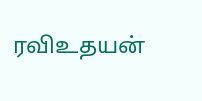ரவிஉதயன்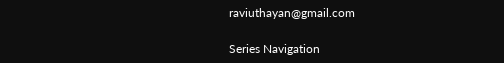raviuthayan@gmail.com

Series Navigation